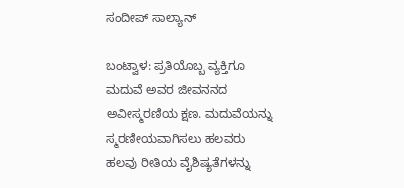ಸಂದೀಪ್ ಸಾಲ್ಯಾನ್

ಬಂಟ್ವಾಳ: ಪ್ರತಿಯೊಬ್ಬ ವ್ಯಕ್ತಿಗೂ ಮದುವೆ ಅವರ ಜೀವನನದ ಅವೀಸ್ಮರಣಿಯ ಕ್ಷಣ. ಮದುವೆಯನ್ನು ಸ್ಮರಣೀಯವಾಗಿಸಲು ಹಲವರು ಹಲವು ರೀತಿಯ ವೈಶಿಷ್ಯತೆಗಳನ್ನು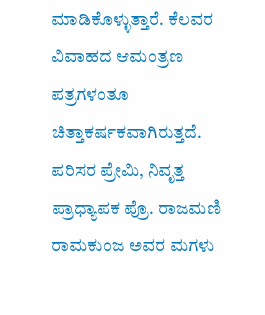ಮಾಡಿಕೊಳ್ಳುತ್ತಾರೆ. ಕೆಲವರ ವಿವಾಹದ ಆಮಂತ್ರಣ ಪತ್ರಗಳಂತೂ ಚಿತ್ತಾಕರ್ಷಕವಾಗಿರುತ್ತದೆ. ಪರಿಸರ ಪ್ರೇಮಿ, ನಿವೃತ್ತ ಪ್ರಾಧ್ಯಾಪಕ ಪ್ರೊ. ರಾಜಮಣಿ ರಾಮಕುಂಜ ಅವರ ಮಗಳು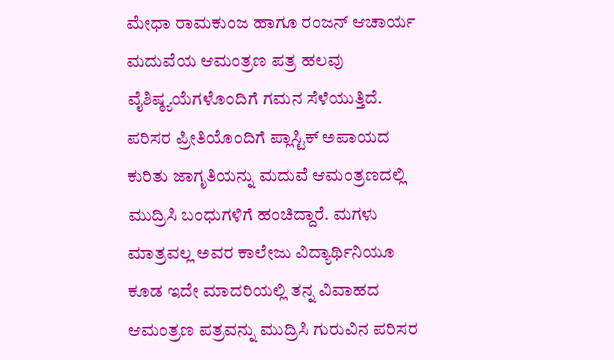ಮೇಧಾ ರಾಮಕುಂಜ ಹಾಗೂ ರಂಜನ್ ಆಚಾರ್ಯ ಮದುವೆಯ ಆಮಂತ್ರಣ ಪತ್ರ ಹಲವು ವೈಶಿಷ್ಠ್ಯಯೆಗಳೊಂದಿಗೆ ಗಮನ ಸೆಳೆಯುತ್ತಿದೆ. ಪರಿಸರ ಪ್ರೀತಿಯೊಂದಿಗೆ ಪ್ಲಾಸ್ಟಿಕ್ ಅಪಾಯದ ಕುರಿತು ಜಾಗೃತಿಯನ್ನು ಮದುವೆ ಆಮಂತ್ರಣದಲ್ಲಿ ಮುದ್ರಿಸಿ ಬಂಧುಗಳಿಗೆ ಹಂಚಿದ್ದಾರೆ. ಮಗಳು ಮಾತ್ರವಲ್ಲ ಅವರ ಕಾಲೇಜು ವಿದ್ಯಾರ್ಥಿನಿಯೂ ಕೂಡ ಇದೇ ಮಾದರಿಯಲ್ಲಿ ತನ್ನ ವಿವಾಹದ ಆಮಂತ್ರಣ ಪತ್ರವನ್ನು ಮುದ್ರಿಸಿ ಗುರುವಿನ ಪರಿಸರ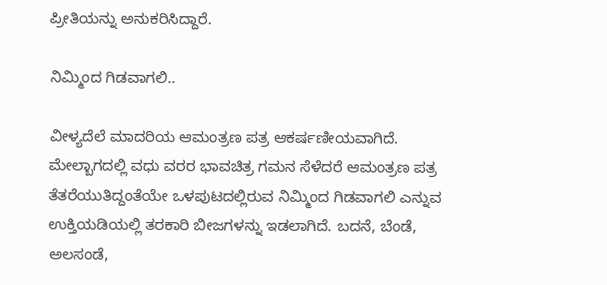ಪ್ರೀತಿಯನ್ನು ಅನುಕರಿಸಿದ್ದಾರೆ.

ನಿಮ್ಮಿಂದ ಗಿಡವಾಗಲಿ..

ವೀಳ್ಯದೆಲೆ ಮಾದರಿಯ ಆಮಂತ್ರಣ ಪತ್ರ ಆಕರ್ಷಣೀಯವಾಗಿದೆ. ಮೇಲ್ಬಾಗದಲ್ಲಿ ವಧು ವರರ ಭಾವಚಿತ್ರ ಗಮನ ಸೆಳೆದರೆ ಆಮಂತ್ರಣ ಪತ್ರ ತೆತರೆಯುತಿದ್ದಂತೆಯೇ ಒಳಪುಟದಲ್ಲಿರುವ ನಿಮ್ಮಿಂದ ಗಿಡವಾಗಲಿ ಎನ್ನುವ ಉಕ್ತಿಯಡಿಯಲ್ಲಿ ತರಕಾರಿ ಬೀಜಗಳನ್ನು ಇಡಲಾಗಿದೆ. ಬದನೆ, ಬೆಂಡೆ, ಅಲಸಂಡೆ,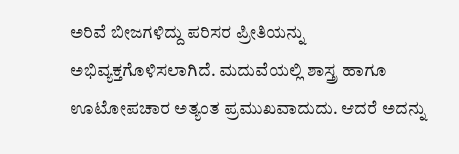ಅರಿವೆ ಬೀಜಗಳಿದ್ದು ಪರಿಸರ ಪ್ರೀತಿಯನ್ನು ಅಭಿವ್ಯಕ್ತಗೊಳಿಸಲಾಗಿದೆ. ಮದುವೆಯಲ್ಲಿ ಶಾಸ್ತ್ರ ಹಾಗೂ ಊಟೋಪಚಾರ ಅತ್ಯಂತ ಪ್ರಮುಖವಾದುದು. ಆದರೆ ಅದನ್ನು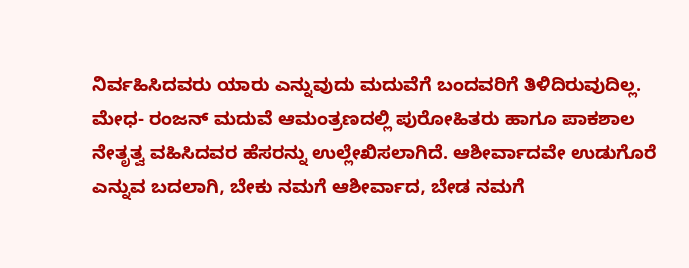ನಿರ್ವಹಿಸಿದವರು ಯಾರು ಎನ್ನುವುದು ಮದುವೆಗೆ ಬಂದವರಿಗೆ ತಿಳಿದಿರುವುದಿಲ್ಲ. ಮೇಧ- ರಂಜನ್ ಮದುವೆ ಆಮಂತ್ರಣದಲ್ಲಿ ಪುರೋಹಿತರು ಹಾಗೂ ಪಾಕಶಾಲ ನೇತೃತ್ವ ವಹಿಸಿದವರ ಹೆಸರನ್ನು ಉಲ್ಲೇಖಿಸಲಾಗಿದೆ. ಆಶೀರ್ವಾದವೇ ಉಡುಗೊರೆ ಎನ್ನುವ ಬದಲಾಗಿ, ಬೇಕು ನಮಗೆ ಆಶೀರ್ವಾದ, ಬೇಡ ನಮಗೆ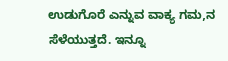ಉಡುಗೊರೆ ಎನ್ನುವ ವಾಕ್ಯ ಗಮ,ನ ಸೆಳೆಯುತ್ತದೆ. ಇನ್ನೂ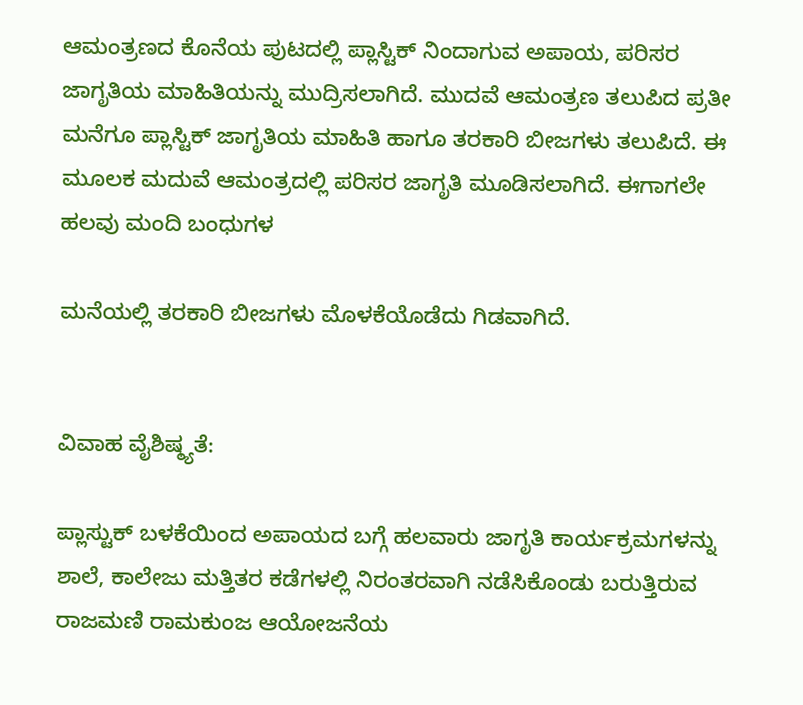ಆಮಂತ್ರಣದ ಕೊನೆಯ ಪುಟದಲ್ಲಿ ಪ್ಲಾಸ್ಟಿಕ್ ನಿಂದಾಗುವ ಅಪಾಯ, ಪರಿಸರ ಜಾಗೃತಿಯ ಮಾಹಿತಿಯನ್ನು ಮುದ್ರಿಸಲಾಗಿದೆ. ಮುದವೆ ಆಮಂತ್ರಣ ತಲುಪಿದ ಪ್ರತೀ ಮನೆಗೂ ಪ್ಲಾಸ್ಟಿಕ್ ಜಾಗೃತಿಯ ಮಾಹಿತಿ ಹಾಗೂ ತರಕಾರಿ ಬೀಜಗಳು ತಲುಪಿದೆ. ಈ ಮೂಲಕ ಮದುವೆ ಆಮಂತ್ರದಲ್ಲಿ ಪರಿಸರ ಜಾಗೃತಿ ಮೂಡಿಸಲಾಗಿದೆ. ಈಗಾಗಲೇ ಹಲವು ಮಂದಿ ಬಂಧುಗಳ

ಮನೆಯಲ್ಲಿ ತರಕಾರಿ ಬೀಜಗಳು ಮೊಳಕೆಯೊಡೆದು ಗಿಡವಾಗಿದೆ.


ವಿವಾಹ ವೈಶಿಷ್ಠ್ಯತೆ:

ಪ್ಲಾಸ್ಟುಕ್ ಬಳಕೆಯಿಂದ ಅಪಾಯದ ಬಗ್ಗೆ ಹಲವಾರು ಜಾಗೃತಿ ಕಾರ್ಯಕ್ರಮಗಳನ್ನು ಶಾಲೆ, ಕಾಲೇಜು ಮತ್ತಿತರ ಕಡೆಗಳಲ್ಲಿ ನಿರಂತರವಾಗಿ ನಡೆಸಿಕೊಂಡು ಬರುತ್ತಿರುವ ರಾಜಮಣಿ ರಾಮಕುಂಜ ಆಯೋಜನೆಯ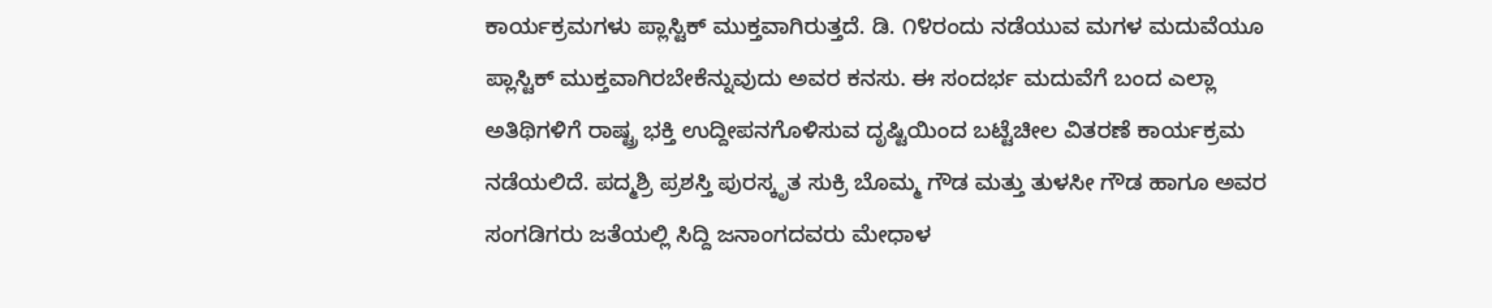ಕಾರ್ಯಕ್ರಮಗಳು ಪ್ಲಾಸ್ಟಿಕ್ ಮುಕ್ತವಾಗಿರುತ್ತದೆ. ಡಿ. ೧೪ರಂದು ನಡೆಯುವ ಮಗಳ ಮದುವೆಯೂ ಪ್ಲಾಸ್ಟಿಕ್ ಮುಕ್ತವಾಗಿರಬೇಕೆನ್ನುವುದು ಅವರ ಕನಸು. ಈ ಸಂದರ್ಭ ಮದುವೆಗೆ ಬಂದ ಎಲ್ಲಾ ಅತಿಥಿಗಳಿಗೆ ರಾಷ್ಟ್ರ ಭಕ್ತಿ ಉದ್ದೀಪನಗೊಳಿಸುವ ದೃಷ್ಟಿಯಿಂದ ಬಟ್ಟೆಚೀಲ ವಿತರಣೆ ಕಾರ್ಯಕ್ರಮ ನಡೆಯಲಿದೆ. ಪದ್ಮಶ್ರಿ ಪ್ರಶಸ್ತಿ ಪುರಸ್ಕೃತ ಸುಕ್ರಿ ಬೊಮ್ಮ ಗೌಡ ಮತ್ತು ತುಳಸೀ ಗೌಡ ಹಾಗೂ ಅವರ ಸಂಗಡಿಗರು ಜತೆಯಲ್ಲಿ ಸಿದ್ದಿ ಜನಾಂಗದವರು ಮೇಧಾಳ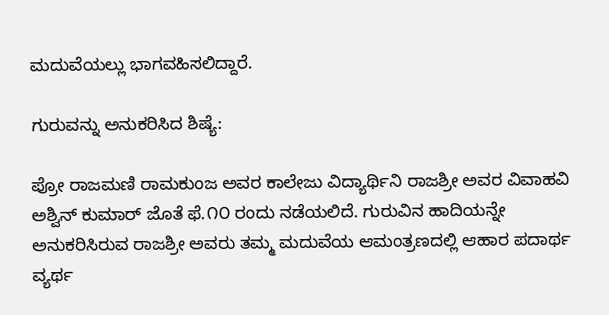ಮದುವೆಯಲ್ಲು ಭಾಗವಹಿಸಲಿದ್ದಾರೆ.

ಗುರುವನ್ನು ಅನುಕರಿಸಿದ ಶಿಷ್ಯೆ:

ಪ್ರೋ ರಾಜಮಣಿ ರಾಮಕುಂಜ ಅವರ ಕಾಲೇಜು ವಿದ್ಯಾರ್ಥಿನಿ ರಾಜಶ್ರೀ ಅವರ ವಿವಾಹವಿ ಅಶ್ವಿನ್ ಕುಮಾರ್ ಜೊತೆ ಫೆ.೧೦ ರಂದು ನಡೆಯಲಿದೆ. ಗುರುವಿನ ಹಾದಿಯನ್ನೇ ಅನುಕರಿಸಿರುವ ರಾಜಶ್ರೀ ಅವರು ತಮ್ಮ ಮದುವೆಯ ಆಮಂತ್ರಣದಲ್ಲಿ ಆಹಾರ ಪದಾರ್ಥ ವ್ಯರ್ಥ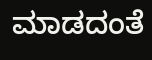ಮಾಡದಂತೆ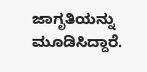ಜಾಗೃತಿಯನ್ನು ಮೂಡಿಸಿದ್ದಾರೆ.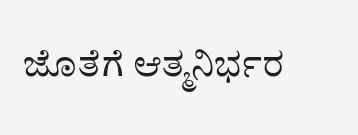ಜೊತೆಗೆ ಆತ್ಮನಿರ್ಭರ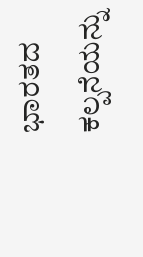ಭಾರತದ ಕಲ್ಪನೆಯನ್ನು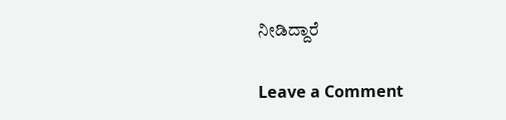ನೀಡಿದ್ದಾರೆ

Leave a Comment